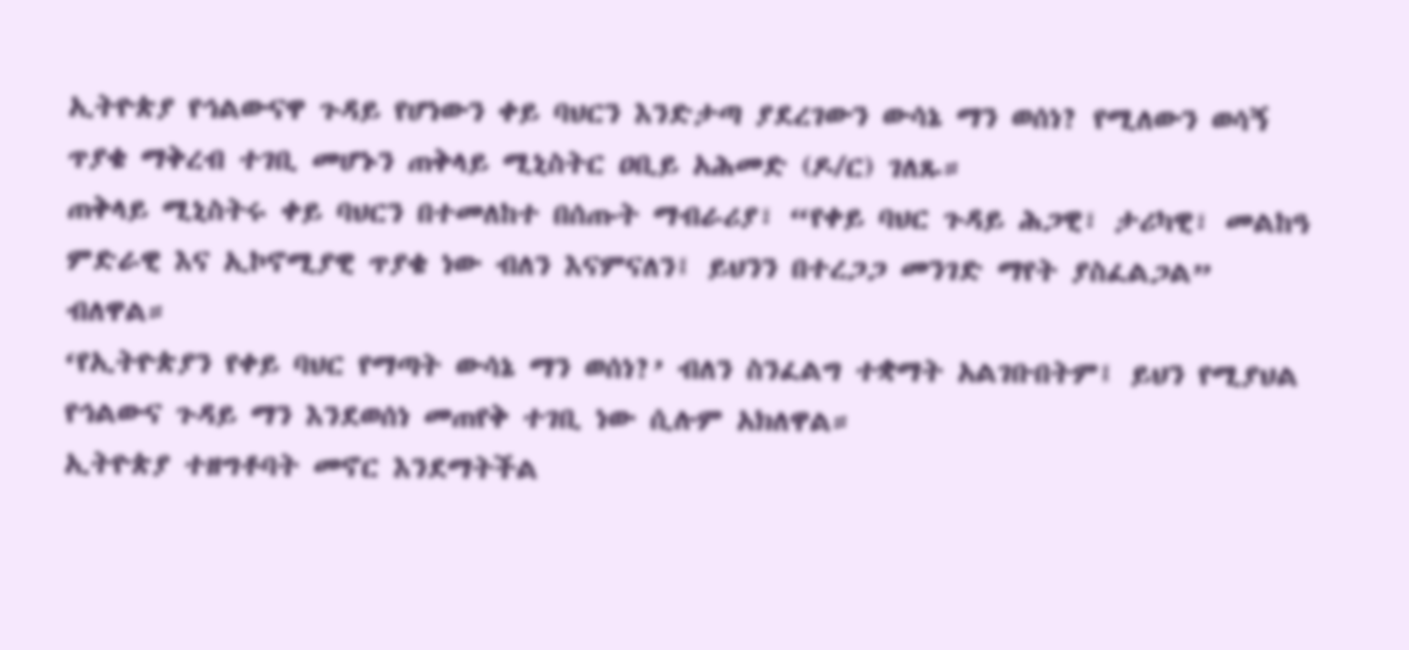ኢትዮጵያ የኅልውናዋ ጉዳይ የሆነውን ቀይ ባህርን እንድታጣ ያደረገውን ውሳኔ ማን ወሰነ? የሚለውን ወሳኝ ጥያቄ ማቅረብ ተገቢ መሆኑን ጠቅላይ ሚኒስትር ዐቢይ አሕመድ (ዶ/ር) ገለጹ።
ጠቅላይ ሚኒስትሩ ቀይ ባህርን በተመለከተ በሰጡት ማብራሪያ፣ “የቀይ ባህር ጉዳይ ሕጋዊ፣ ታሪካዊ፣ መልከዓ ምድራዊ እና ኢኮኖሚያዊ ጥያቄ ነው ብለን እናምናለን፤ ይህንን በተረጋጋ መንገድ ማየት ያስፈልጋል” ብለዋል።
‘የኢትዮጵያን የቀይ ባህር የማጣት ውሳኔ ማን ወሰነ?’ ብለን ስንፈልግ ተቋማት አልገቡበትም፤ ይህን የሚያህል የኅልውና ጉዳይ ማን እንደወሰነ መጠየቅ ተገቢ ነው ሲሉም አክለዋል።
ኢትዮጵያ ተዘግቶባት መኖር እንደማትችል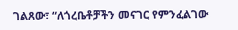ገልጸው፣ “ለጎረቤቶቻችን መናገር የምንፈልገው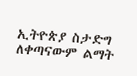ኢትዮጵያ ስታድግ ለቀጣናውም ልማት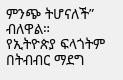ምንጭ ትሆናለች” ብለዋል።
የኢትዮጵያ ፍላጎትም በትብብር ማደግ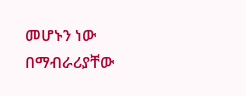መሆኑን ነው በማብራሪያቸው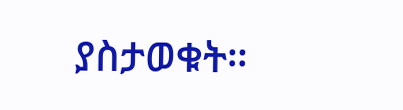ያስታወቁት።